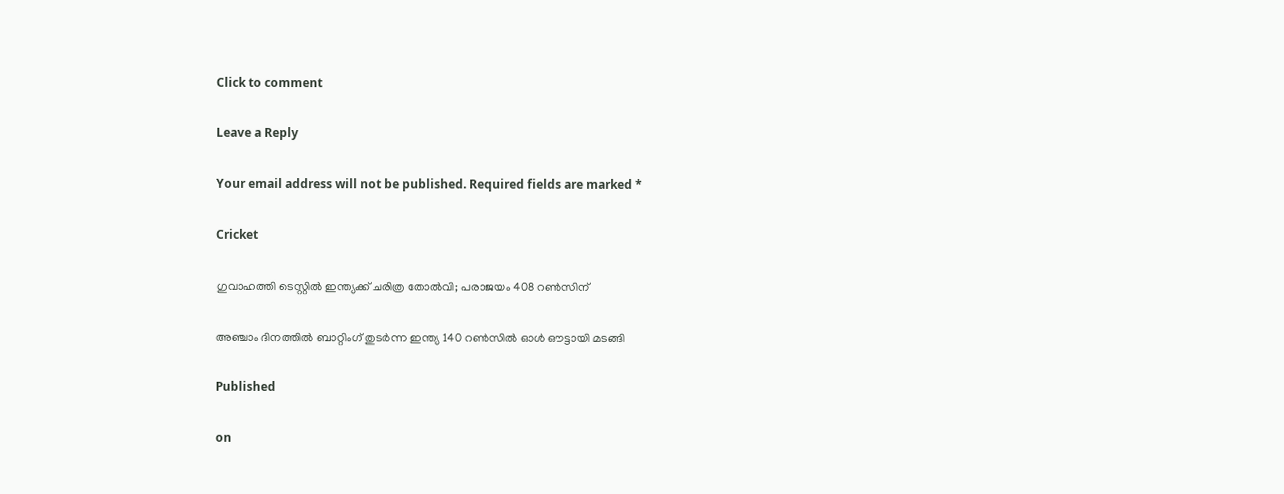Click to comment

Leave a Reply

Your email address will not be published. Required fields are marked *

Cricket

ഗുവാഹത്തി ടെസ്റ്റില്‍ ഇന്ത്യക്ക് ചരിത്ര തോല്‍വി; പരാജയം 408 റണ്‍സിന്

അഞ്ചാം ദിനത്തിൽ ബാറ്റിംഗ് തുടർന്ന ഇന്ത്യ 140 റൺസിൽ ഓൾ ഔട്ടായി മടങ്ങി

Published

on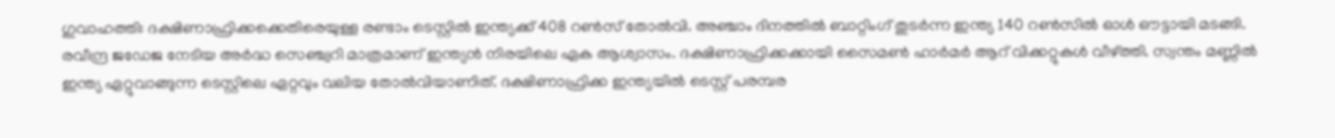ഗുവാഹത്തി: ദക്ഷിണാഫ്രിക്കക്കെതിരെയുള്ള രണ്ടാം ടെസ്റ്റിൽ ഇന്ത്യക്ക് 408 റൺസ് തോൽവി. അഞ്ചാം ദിനത്തിൽ ബാറ്റിംഗ് തുടർന്ന ഇന്ത്യ 140 റൺസിൽ ഓൾ ഔട്ടായി മടങ്ങി. രവീന്ദ്ര ജഡേജ നേടിയ അർദ്ധ സെഞ്ച്വറി മാത്രമാണ് ഇന്ത്യൻ നിരയിലെ ഏക ആശ്വാസം. ദക്ഷിണാഫ്രിക്കക്കായി സൈമൺ ഹാർമർ ആറ് വിക്കറ്റുകൾ വീഴ്ത്തി. സ്വന്തം മണ്ണിൽ ഇന്ത്യ ഏറ്റുവാങ്ങുന്ന ടെസ്റ്റിലെ ഏറ്റവും വലിയ തോൽവിയാണിത്. ദക്ഷിണാഫ്രിക്ക ഇന്ത്യയിൽ ടെസ്റ്റ് പരമ്പര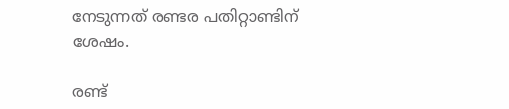നേടുന്നത് രണ്ടര പതിറ്റാണ്ടിന് ശേഷം.

രണ്ട്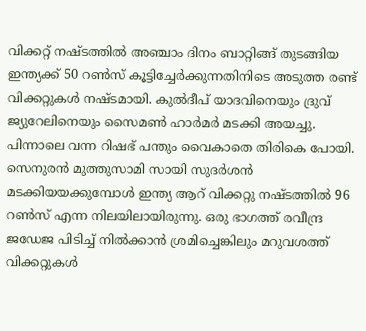വിക്കറ്റ് നഷ്ടത്തിൽ അഞ്ചാം ദിനം ബാറ്റിങ്ങ് തുടങ്ങിയ ഇന്ത്യക്ക് 50 റൺസ് കൂട്ടിച്ചേർക്കുന്നതിനിടെ അടുത്ത രണ്ട് വിക്കറ്റുകൾ നഷ്ടമായി. കുൽദീപ് യാദവിനെയും ദ്രുവ് ജ്യുറേലിനെയും സൈമൺ ഹാർമർ മടക്കി അയച്ചു. പിന്നാലെ വന്ന റിഷഭ് പന്തും വൈകാതെ തിരികെ പോയി. സെനുരൻ മുത്തുസാമി സായി സുദർശൻ മടക്കിയയക്കുമ്പോൾ ഇന്ത്യ ആറ് വിക്കറ്റു നഷ്ടത്തിൽ 96 റൺസ് എന്ന നിലയിലായിരുന്നു. ഒരു ഭാഗത്ത് രവീന്ദ്ര ജഡേജ പിടിച്ച് നിൽക്കാൻ ശ്രമിച്ചെങ്കിലും മറുവശത്ത് വിക്കറ്റുകൾ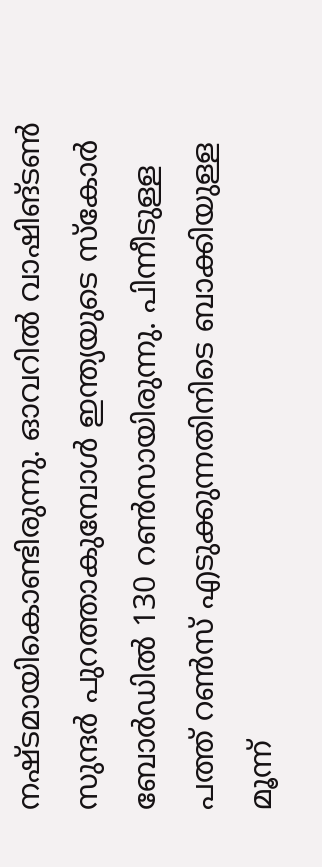നഷ്ടമായികൊണ്ടിരുന്നു. ഓവറിൽ വാഷിങ്ടൺ സുന്ദർ പുറത്താകുമ്പോൾ ഇന്ത്യയുടെ സ്കോർ ബോർഡിൽ 130 റൺസായിരുന്നു. പിന്നീടുള്ള പത്ത് റൺസ് എടുക്കുന്നതിനിടെ ബാക്കിയുള്ള മൂന്ന്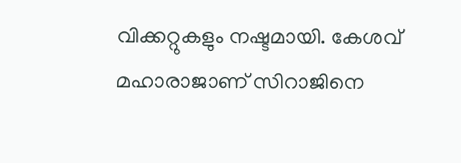വിക്കറ്റുകളും നഷ്ടമായി. കേശവ് മഹാരാജാണ് സിറാജിനെ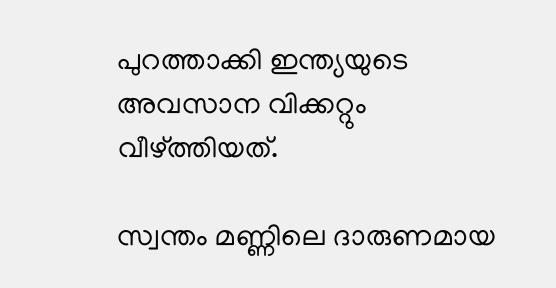പുറത്താക്കി ഇന്ത്യയുടെ അവസാന വിക്കറ്റും വീഴ്ത്തിയത്.

സ്വന്തം മണ്ണിലെ ദാരുണമായ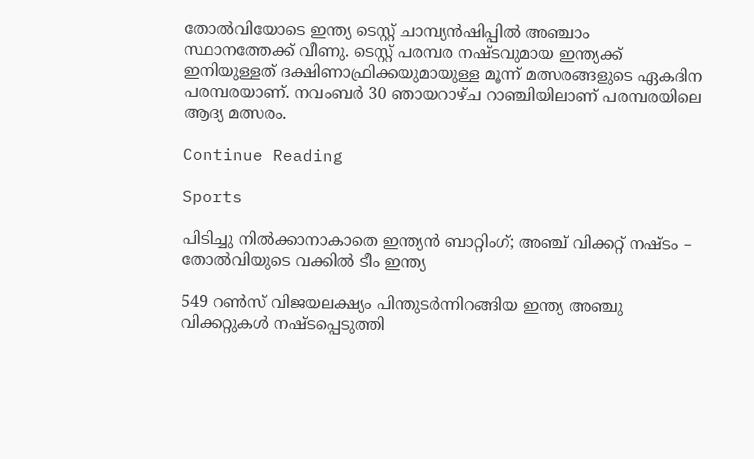തോൽവിയോടെ ഇന്ത്യ ടെസ്റ്റ് ചാമ്പ്യൻഷിപ്പിൽ അഞ്ചാം സ്ഥാനത്തേക്ക് വീണു. ടെസ്റ്റ് പരമ്പര നഷ്ടവുമായ ഇന്ത്യക്ക് ഇനിയുള്ളത് ദക്ഷിണാഫ്രിക്കയുമായുള്ള മൂന്ന് മത്സരങ്ങളുടെ ഏകദിന പരമ്പരയാണ്. നവംബർ 30 ഞായറാഴ്ച റാഞ്ചിയിലാണ് പരമ്പരയിലെ ആദ്യ മത്സരം.

Continue Reading

Sports

പിടിച്ചു നില്‍ക്കാനാകാതെ ഇന്ത്യന്‍ ബാറ്റിംഗ്; അഞ്ച് വിക്കറ്റ് നഷ്ടം – തോല്‍വിയുടെ വക്കില്‍ ടീം ഇന്ത്യ

549 റണ്‍സ് വിജയലക്ഷ്യം പിന്തുടര്‍ന്നിറങ്ങിയ ഇന്ത്യ അഞ്ചു വിക്കറ്റുകള്‍ നഷ്ടപ്പെടുത്തി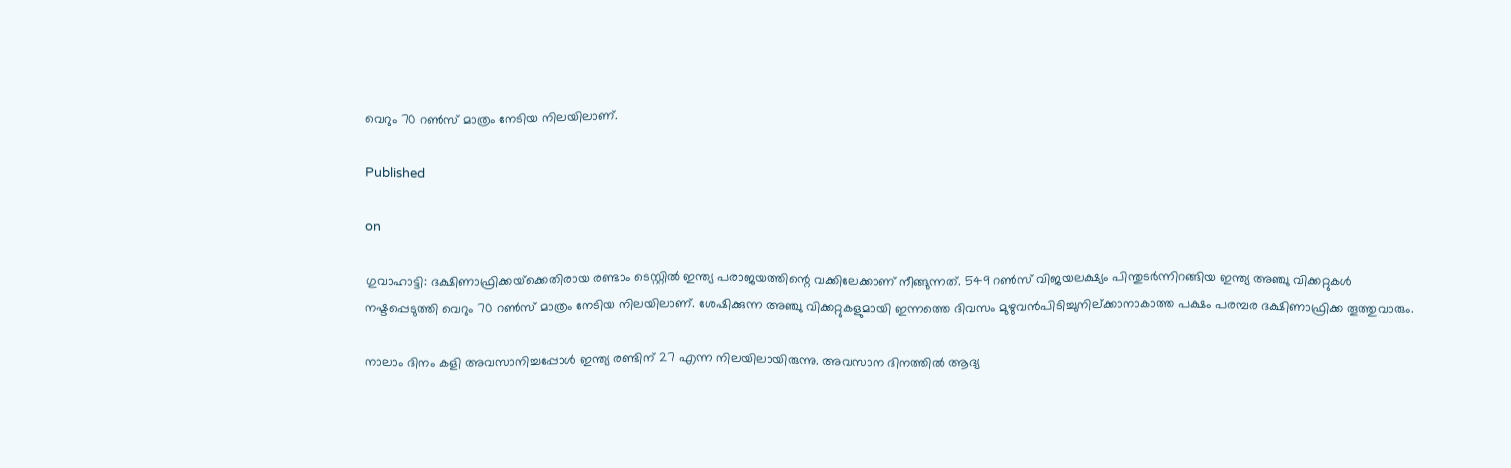വെറും 70 റണ്‍സ് മാത്രം നേടിയ നിലയിലാണ്.

Published

on

ഗുവാഹാട്ടി: ദക്ഷിണാഫ്രിക്കയ്‌ക്കെതിരായ രണ്ടാം ടെസ്റ്റില്‍ ഇന്ത്യ പരാജയത്തിന്റെ വക്കിലേക്കാണ് നീങ്ങുന്നത്. 549 റണ്‍സ് വിജയലക്ഷ്യം പിന്തുടര്‍ന്നിറങ്ങിയ ഇന്ത്യ അഞ്ചു വിക്കറ്റുകള്‍ നഷ്ടപ്പെടുത്തി വെറും 70 റണ്‍സ് മാത്രം നേടിയ നിലയിലാണ്. ശേഷിക്കുന്ന അഞ്ചു വിക്കറ്റുകളുമായി ഇന്നത്തെ ദിവസം മുഴുവന്‍പിടിച്ചുനില്ക്കാനാകാത്ത പക്ഷം പരമ്പര ദക്ഷിണാഫ്രിക്ക തൂത്തുവാരും.

നാലാം ദിനം കളി അവസാനിച്ചപ്പോള്‍ ഇന്ത്യ രണ്ടിന് 27 എന്ന നിലയിലായിരുന്നു. അവസാന ദിനത്തില്‍ ആദ്യ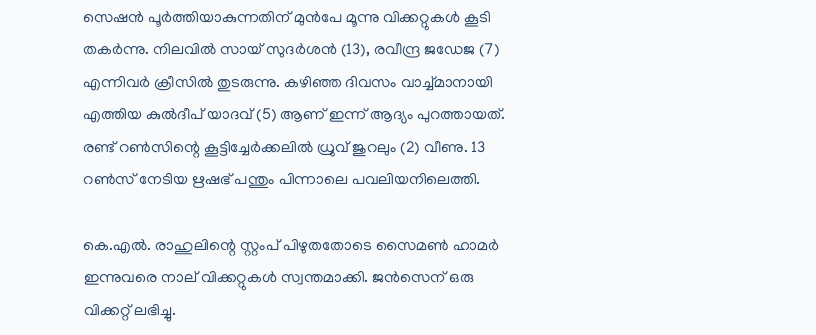സെഷന്‍ പൂര്‍ത്തിയാകുന്നതിന് മുന്‍പേ മൂന്നു വിക്കറ്റുകള്‍ കൂടി തകര്‍ന്നു. നിലവില്‍ സായ് സുദര്‍ശന്‍ (13), രവീന്ദ്ര ജഡേജ (7) എന്നിവര്‍ ക്രീസില്‍ തുടരുന്നു. കഴിഞ്ഞ ദിവസം വാച്ച്മാനായി എത്തിയ കുല്‍ദീപ് യാദവ് (5) ആണ് ഇന്ന് ആദ്യം പുറത്തായത്. രണ്ട് റണ്‍സിന്റെ കൂട്ടിച്ചേര്‍ക്കലില്‍ ധ്രുവ് ജുറലും (2) വീണു. 13 റണ്‍സ് നേടിയ ഋഷഭ് പന്തും പിന്നാലെ പവലിയനിലെത്തി.

കെ.എല്‍. രാഹുലിന്റെ സ്റ്റംപ് പിഴുതതോടെ സൈമണ്‍ ഹാമര്‍ ഇന്നുവരെ നാല് വിക്കറ്റുകള്‍ സ്വന്തമാക്കി. ജന്‍സെന് ഒരു വിക്കറ്റ് ലഭിച്ചു.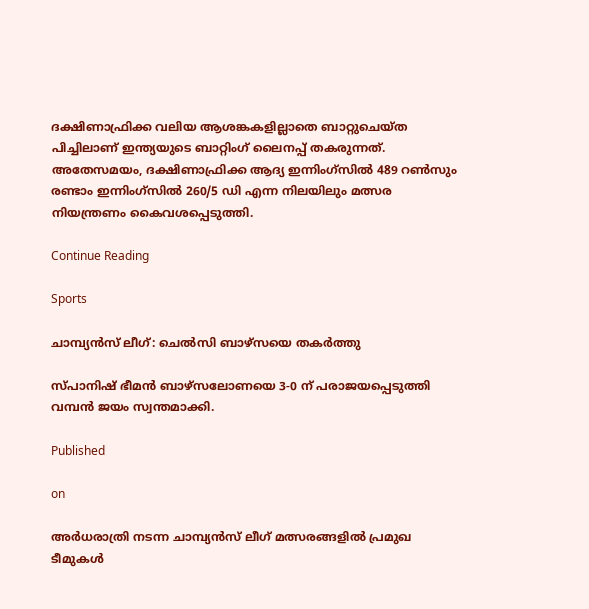ദക്ഷിണാഫ്രിക്ക വലിയ ആശങ്കകളില്ലാതെ ബാറ്റുചെയ്ത പിച്ചിലാണ് ഇന്ത്യയുടെ ബാറ്റിംഗ് ലൈനപ്പ് തകരുന്നത്. അതേസമയം, ദക്ഷിണാഫ്രിക്ക ആദ്യ ഇന്നിംഗ്‌സില്‍ 489 റണ്‍സും രണ്ടാം ഇന്നിംഗ്‌സില്‍ 260/5 ഡി എന്ന നിലയിലും മത്സര നിയന്ത്രണം കൈവശപ്പെടുത്തി.

Continue Reading

Sports

ചാമ്പ്യന്‍സ് ലീഗ്: ചെല്‍സി ബാഴ്സയെ തകര്‍ത്തു

സ്പാനിഷ് ഭീമന്‍ ബാഴ്സലോണയെ 3-0 ന് പരാജയപ്പെടുത്തി വമ്പന്‍ ജയം സ്വന്തമാക്കി.

Published

on

അര്‍ധരാത്രി നടന്ന ചാമ്പ്യന്‍സ് ലീഗ് മത്സരങ്ങളില്‍ പ്രമുഖ ടീമുകള്‍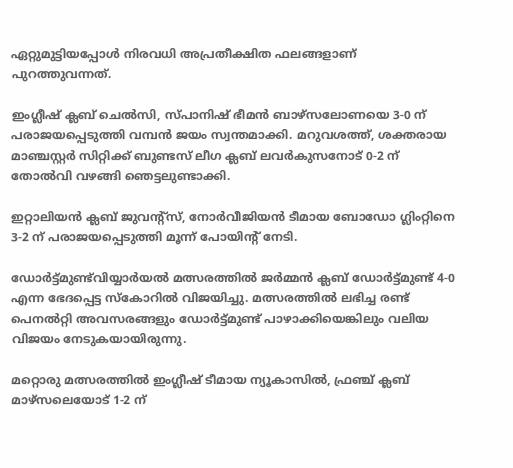ഏറ്റുമുട്ടിയപ്പോള്‍ നിരവധി അപ്രതീക്ഷിത ഫലങ്ങളാണ് പുറത്തുവന്നത്.

ഇംഗ്ലീഷ് ക്ലബ് ചെല്‍സി, സ്പാനിഷ് ഭീമന്‍ ബാഴ്സലോണയെ 3-0 ന് പരാജയപ്പെടുത്തി വമ്പന്‍ ജയം സ്വന്തമാക്കി. മറുവശത്ത്, ശക്തരായ മാഞ്ചസ്റ്റര്‍ സിറ്റിക്ക് ബുണ്ടസ് ലീഗ ക്ലബ് ലവര്‍കുസനോട് 0-2 ന് തോല്‍വി വഴങ്ങി ഞെട്ടലുണ്ടാക്കി.

ഇറ്റാലിയന്‍ ക്ലബ് ജുവന്റ്സ്, നോര്‍വീജിയന്‍ ടീമായ ബോഡോ ഗ്ലിംറ്റിനെ 3-2 ന് പരാജയപ്പെടുത്തി മൂന്ന് പോയിന്റ് നേടി.

ഡോര്‍ട്ട്മുണ്ട്‌വിയ്യാര്‍യല്‍ മത്സരത്തില്‍ ജര്‍മ്മന്‍ ക്ലബ് ഡോര്‍ട്ട്മുണ്ട് 4-0 എന്ന ഭേദപ്പെട്ട സ്‌കോറില്‍ വിജയിച്ചു. മത്സരത്തില്‍ ലഭിച്ച രണ്ട് പെനല്‍റ്റി അവസരങ്ങളും ഡോര്‍ട്ട്മുണ്ട് പാഴാക്കിയെങ്കിലും വലിയ വിജയം നേടുകയായിരുന്നു.

മറ്റൊരു മത്സരത്തില്‍ ഇംഗ്ലീഷ് ടീമായ ന്യൂകാസില്‍, ഫ്രഞ്ച് ക്ലബ് മാഴ്സലെയോട് 1-2 ന്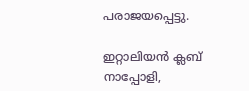പരാജയപ്പെട്ടു.

ഇറ്റാലിയന്‍ ക്ലബ് നാപ്പോളി,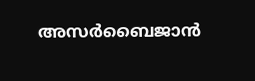അസര്‍ബൈജാന്‍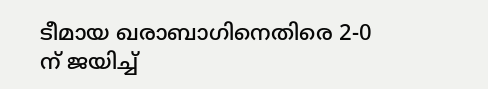ടീമായ ഖരാബാഗിനെതിരെ 2-0 ന് ജയിച്ച്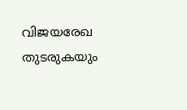വിജയരേഖ തുടരുകയും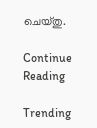ചെയ്തു.

Continue Reading

Trending